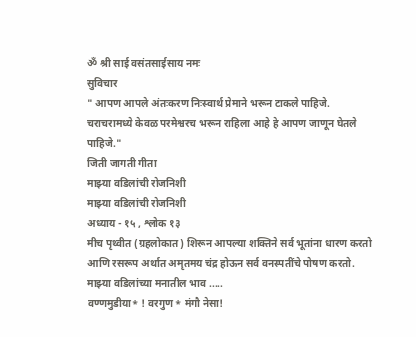ॐ श्री साई वसंतसाईसाय नमः
सुविचार
" आपण आपले अंतःकरण निःस्वार्थ प्रेमाने भरून टाकले पाहिजे. चराचरामध्ये केवळ परमेश्वरच भरून राहिला आहे हे आपण जाणून घेतले पाहिजे."
जिती जागती गीता
माझ्या वडिलांची रोजनिशी
माझ्या वडिलांची रोजनिशी
अध्याय - १५ , श्लोक १३
मीच पृथ्वीत (ग्रहलोकात) शिरून आपल्या शक्तिने सर्व भूतांना धारण करतो आणि रसरूप अर्थात अमृतमय चंद्र होऊन सर्व वनस्पतींचे पोषण करतो.
माझ्या वडिलांच्या मनातील भाव .....
वण्णमुडीया* ! वरगुण* मंगौ नेसा!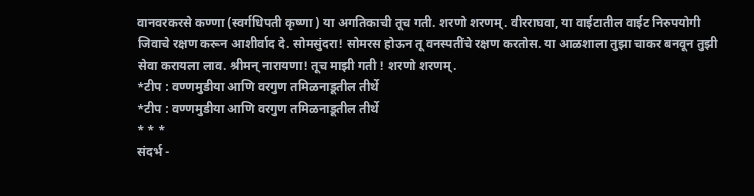वानवरकरसे कण्णा (स्वर्गधिपती कृष्णा ) या अगतिकाची तूच गती. शरणो शरणम्. वीरराघवा, या वाईटातील वाईट निरुपयोगी जिवाचे रक्षण करून आशीर्वाद दे. सोमसुंदरा! सोमरस होऊन तू वनस्पतींचे रक्षण करतोस. या आळशाला तुझा चाकर बनवून तुझी सेवा करायला लाव. श्रीमन् नारायणा! तूच माझी गती ! शरणो शरणम्.
*टीप : वण्णमुडीया आणि वरगुण तमिळनाडूतील तीर्थे
*टीप : वण्णमुडीया आणि वरगुण तमिळनाडूतील तीर्थे
* * *
संदर्भ -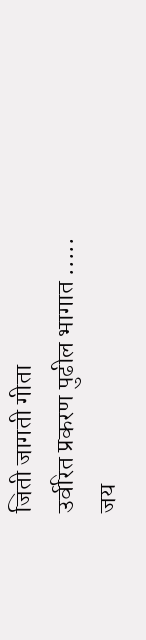जिती जागती गीता
उर्वरित प्रकरण पुढील भागात .....
जय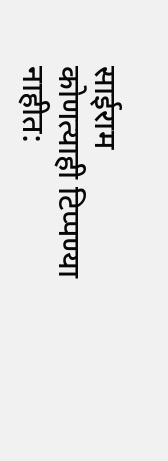साईराम
कोणत्याही टिप्पण्या नाहीत: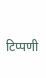टिप्पणी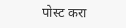पोस्ट करा